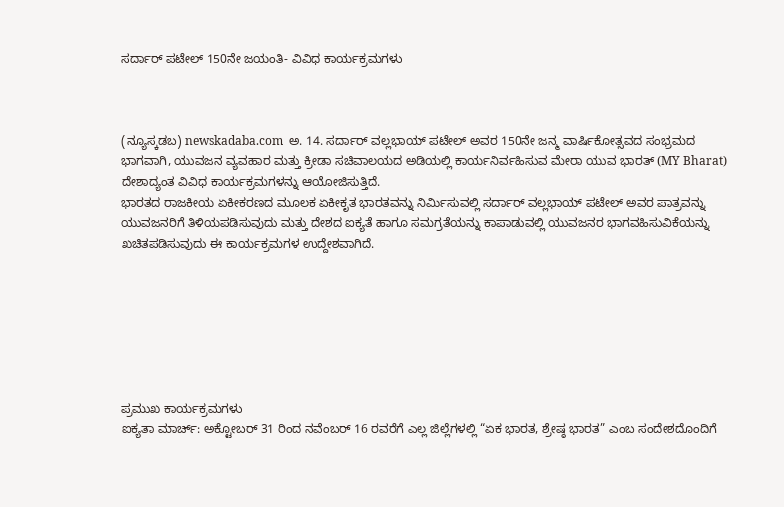ಸರ್ದಾರ್ ಪಟೇಲ್ 150ನೇ ಜಯಂತಿ- ವಿವಿಧ ಕಾರ್ಯಕ್ರಮಗಳು



(ನ್ಯೂಸ್ಕಡಬ) newskadaba.com  ಅ. 14. ಸರ್ದಾರ್ ವಲ್ಲಭಾಯ್ ಪಟೇಲ್ ಅವರ 150ನೇ ಜನ್ಮ ವಾರ್ಷಿಕೋತ್ಸವದ ಸಂಭ್ರಮದ ಭಾಗವಾಗಿ, ಯುವಜನ ವ್ಯವಹಾರ ಮತ್ತು ಕ್ರೀಡಾ ಸಚಿವಾಲಯದ ಅಡಿಯಲ್ಲಿ ಕಾರ್ಯನಿರ್ವಹಿಸುವ ಮೇರಾ ಯುವ ಭಾರತ್ (MY Bharat) ದೇಶಾದ್ಯಂತ ವಿವಿಧ ಕಾರ್ಯಕ್ರಮಗಳನ್ನು ಆಯೋಜಿಸುತ್ತಿದೆ.
ಭಾರತದ ರಾಜಕೀಯ ಏಕೀಕರಣದ ಮೂಲಕ ಏಕೀಕೃತ ಭಾರತವನ್ನು ನಿರ್ಮಿಸುವಲ್ಲಿ ಸರ್ದಾರ್ ವಲ್ಲಭಾಯ್ ಪಟೇಲ್ ಅವರ ಪಾತ್ರವನ್ನು ಯುವಜನರಿಗೆ ತಿಳಿಯಪಡಿಸುವುದು ಮತ್ತು ದೇಶದ ಐಕ್ಯತೆ ಹಾಗೂ ಸಮಗ್ರತೆಯನ್ನು ಕಾಪಾಡುವಲ್ಲಿ ಯುವಜನರ ಭಾಗವಹಿಸುವಿಕೆಯನ್ನು ಖಚಿತಪಡಿಸುವುದು ಈ ಕಾರ್ಯಕ್ರಮಗಳ ಉದ್ದೇಶವಾಗಿದೆ.







ಪ್ರಮುಖ ಕಾರ್ಯಕ್ರಮಗಳು
ಐಕ್ಯತಾ ಮಾರ್ಚ್: ಅಕ್ಟೋಬರ್ 31 ರಿಂದ ನವೆಂಬರ್ 16 ರವರೆಗೆ ಎಲ್ಲ ಜಿಲ್ಲೆಗಳಲ್ಲಿ “ಏಕ ಭಾರತ, ಶ್ರೇಷ್ಠ ಭಾರತ” ಎಂಬ ಸಂದೇಶದೊಂದಿಗೆ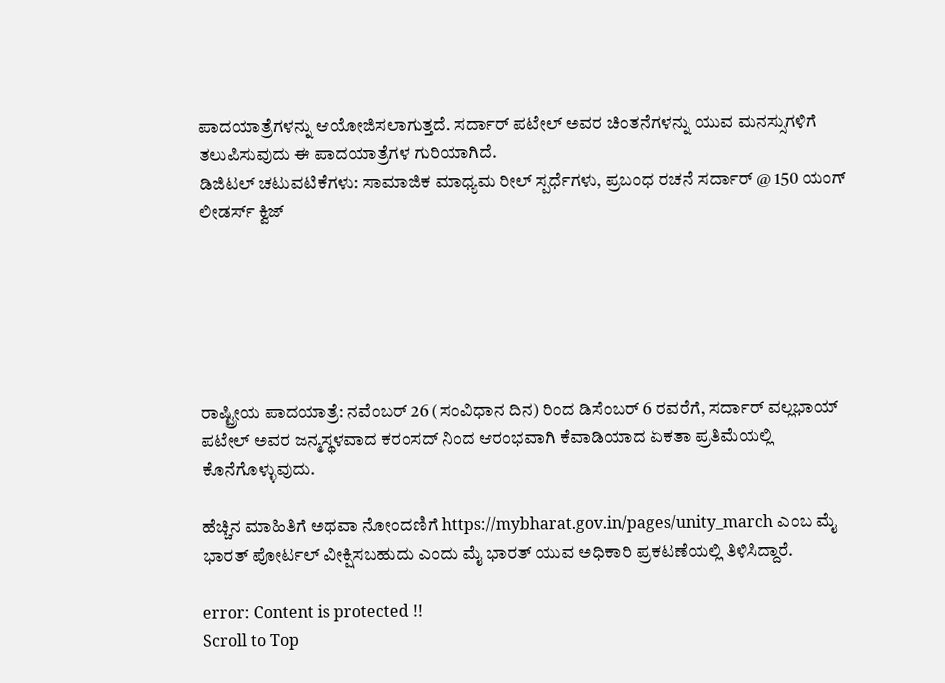ಪಾದಯಾತ್ರೆಗಳನ್ನು ಆಯೋಜಿಸಲಾಗುತ್ತದೆ. ಸರ್ದಾರ್ ಪಟೇಲ್ ಅವರ ಚಿಂತನೆಗಳನ್ನು ಯುವ ಮನಸ್ಸುಗಳಿಗೆ ತಲುಪಿಸುವುದು ಈ ಪಾದಯಾತ್ರೆಗಳ ಗುರಿಯಾಗಿದೆ.
ಡಿಜಿಟಲ್ ಚಟುವಟಿಕೆಗಳು: ಸಾಮಾಜಿಕ ಮಾಧ್ಯಮ ರೀಲ್ ಸ್ಪರ್ಧೆಗಳು, ಪ್ರಬಂಧ ರಚನೆ ಸರ್ದಾರ್ @ 150 ಯಂಗ್ ಲೀಡರ್ಸ್ ಕ್ವಿಜ್






ರಾಷ್ಟ್ರೀಯ ಪಾದಯಾತ್ರೆ: ನವೆಂಬರ್ 26 (ಸಂವಿಧಾನ ದಿನ) ರಿಂದ ಡಿಸೆಂಬರ್ 6 ರವರೆಗೆ, ಸರ್ದಾರ್ ವಲ್ಲಭಾಯ್ ಪಟೇಲ್ ಅವರ ಜನ್ಮಸ್ಥಳವಾದ ಕರಂಸದ್‍ ನಿಂದ ಆರಂಭವಾಗಿ ಕೆವಾಡಿಯಾದ ಏಕತಾ ಪ್ರತಿಮೆಯಲ್ಲಿ ಕೊನೆಗೊಳ್ಳುವುದು.

ಹೆಚ್ಚಿನ ಮಾಹಿತಿಗೆ ಅಥವಾ ನೋಂದಣಿಗೆ https://mybharat.gov.in/pages/unity_march ಎಂಬ ಮೈ ಭಾರತ್ ಪೋರ್ಟಲ್ ವೀಕ್ಷಿಸಬಹುದು ಎಂದು ಮೈ ಭಾರತ್ ಯುವ ಅಧಿಕಾರಿ ಪ್ರಕಟಣೆಯಲ್ಲಿ ತಿಳಿಸಿದ್ದಾರೆ.

error: Content is protected !!
Scroll to Top